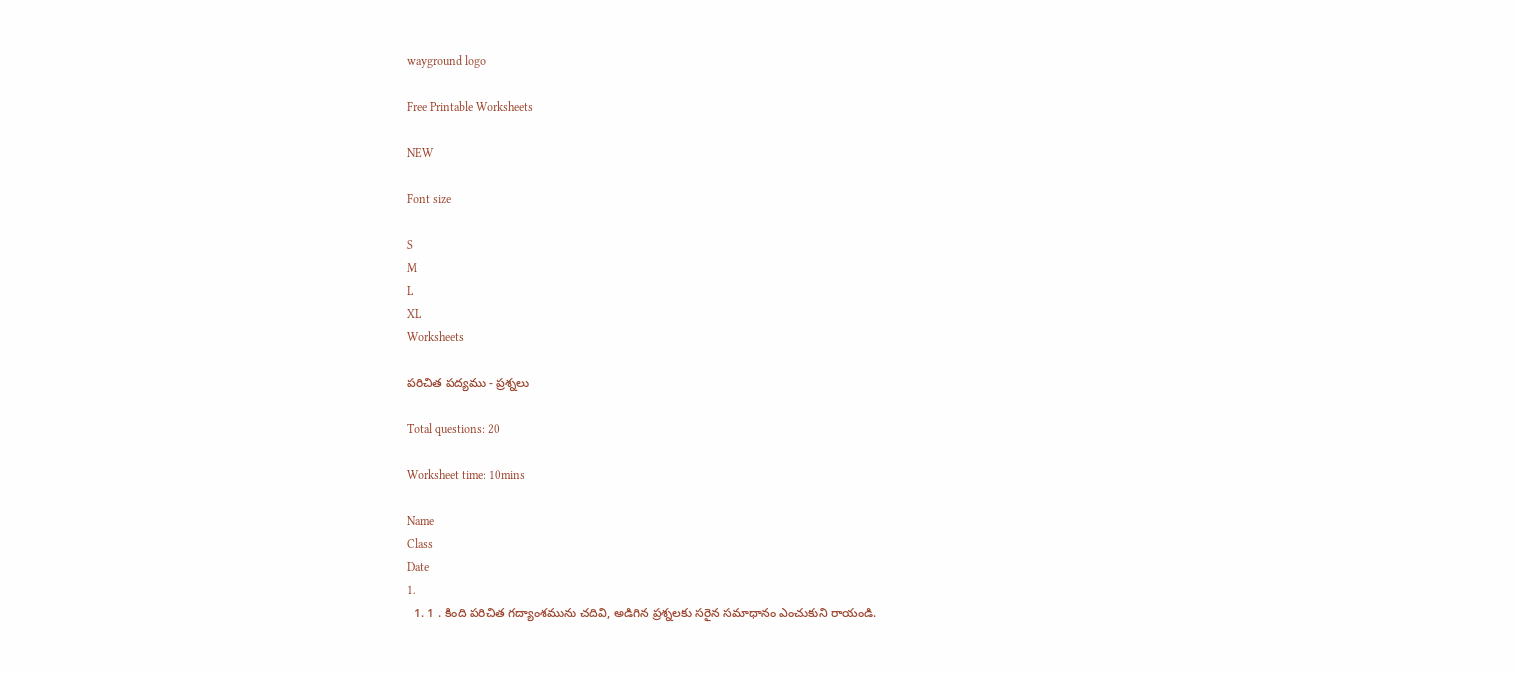wayground logo

Free Printable Worksheets

NEW

Font size

S
M
L
XL
Worksheets

పరిచిత పద్యము - ప్రశ్నలు

Total questions: 20

Worksheet time: 10mins

Name
Class
Date
1.
  1. 1 . కింది పరిచిత గద్యాంశమును చదివి, అడిగిన ప్రశ్నలకు సరైన సమాధానం ఎంచుకుని రాయండి.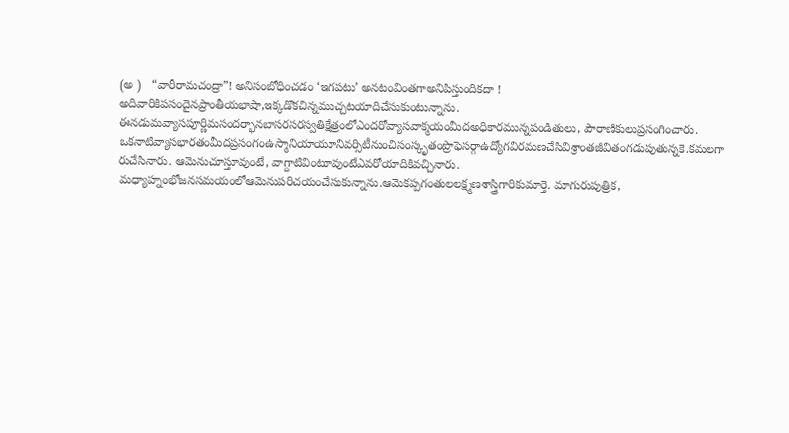(అ )   “వారీరామచంద్రా”! అనిసంబోధించడం ‘ఇగపటు’ అనటంవింతగాఅనిపిస్తుందికదా ! అదివారికిపసందైనప్రాంతీయభాషా,ఇక్కడొకచిన్నముచ్చటయాదిచేసుకుంటున్నాను. ఈనడుమవ్యాసపూర్ణిమసందర్భానబాసరసరస్వతిక్షేత్రంలోఎందరోవ్యాసవాక్మయంమీదఅధికారమున్నపండితులు, పౌరాణికులుప్రసంగించారు. ఒకనాటివ్యాసభారతంమీదప్రసంగంఉస్మానియాయూనివర్సిటీనుంచిసంస్కృతంప్రొఫెసర్గాఉద్యోగవిరమణచేసివిశ్రాంతజీవితంగడుపుతున్నకె.కమలగా రుచేసినారు. ఆమెనుచూస్తూవుంటే, వాగ్దాటివింటూవుంటేఎవరోయాదికివచ్చినారు. మధ్యాహ్నంభోజనసమయంలోఆమెనుపరిచయంచేసుకున్నాను.ఆమెకప్పగంతులలక్ష్మణశాస్త్రిగారికుమార్తె. మాగురుపుత్రిక,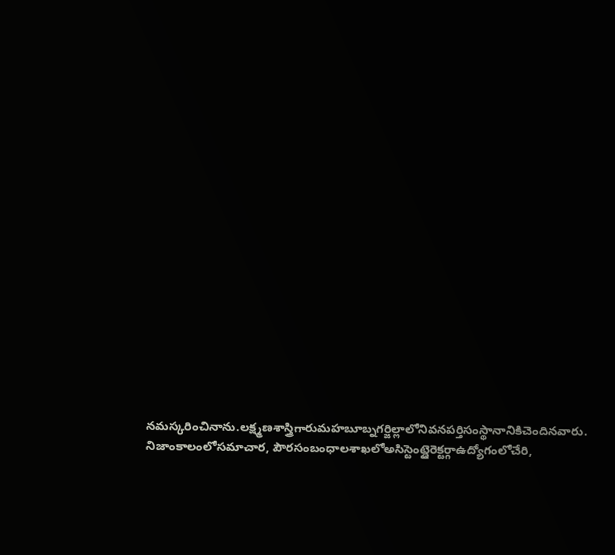నమస్కరించినాను.లక్ష్మణశాస్త్రిగారుమహబూబ్నగర్జిల్లాలోనివనపర్తిసంస్థానానికిచెందినవారు. నిజాంకాలంలోసమాచార, పౌరసంబంధాలశాఖలోఅసిస్టెంట్డైరెక్టర్గాఉద్యోగంలోచేరి,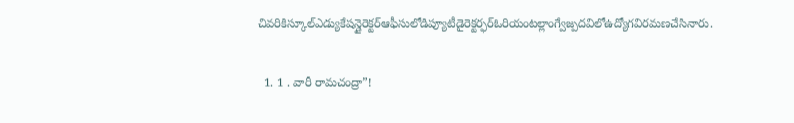చివరికిస్కూల్ఎడ్యుకేషన్డైరెక్టర్ఆఫీసులోడిప్యూటీడైరెక్టర్ఫర్ఓరియంటల్లాంగ్వేజ్పదవిలోఉద్యోగవిరమణచేసినారు.

  1. 1 . వారీ రామచంద్రా”!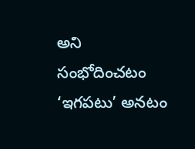అని సంభోదించటం ‘ఇగపటు’ అనటం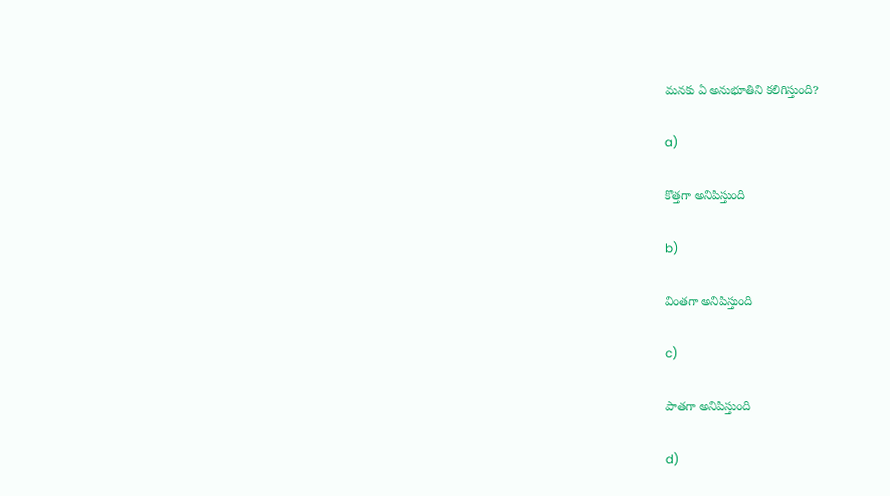మనకు ఏ అనుభూతిని కలిగిస్తుంది?

a)

కొత్తగా అనిపిస్తుంది

b)

వింతగా అనిపిస్తుంది

c)

పాతగా అనిపిస్తుంది

d)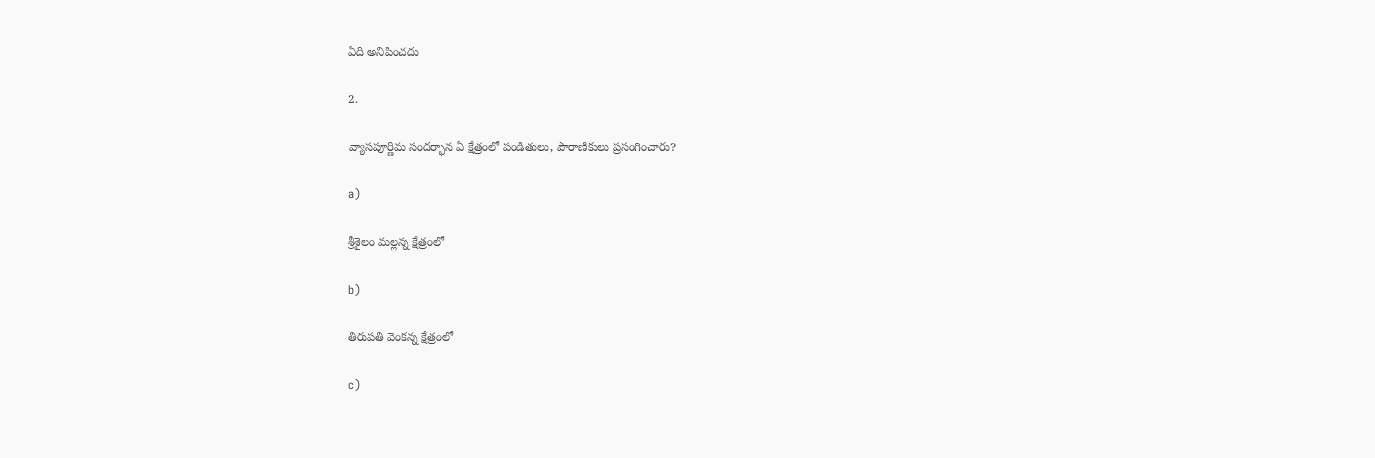ఏది అనిపించదు

2.

వ్యాసపూర్ణిమ సందర్భాన ఏ క్షేత్రంలో పండితులు, పౌరాణికులు ప్రసంగించారు?

a)

శ్రీశైలం మల్లన్న క్షేత్రంలో

b)

తిరుపతి వెంకన్న క్షేత్రంలో

c)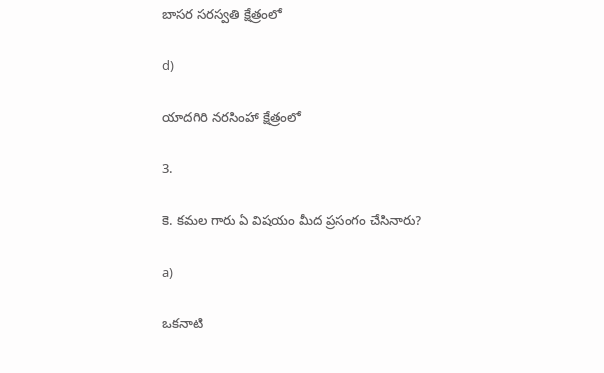బాసర సరస్వతి క్షేత్రంలో

d)

యాదగిరి నరసింహా క్షేత్రంలో

3.

కె. కమల గారు ఏ విషయం మీద ప్రసంగం చేసినారు?

a)

ఒకనాటి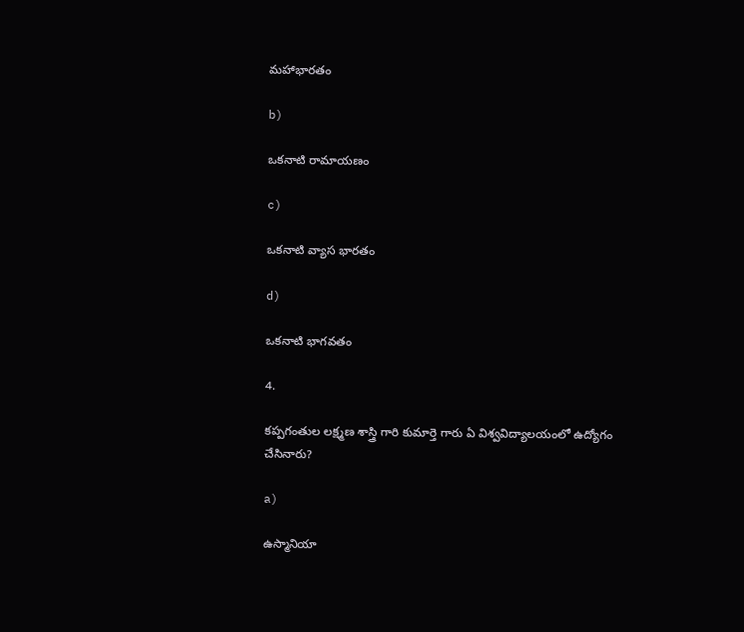మహాభారతం

b)

ఒకనాటి రామాయణం

c)

ఒకనాటి వ్యాస భారతం

d)

ఒకనాటి భాగవతం

4.

కప్పగంతుల లక్ష్మణ శాస్త్రి గారి కుమార్తె గారు ఏ విశ్వవిద్యాలయంలో ఉద్యోగం చేసినారు?

a)

ఉస్మానియా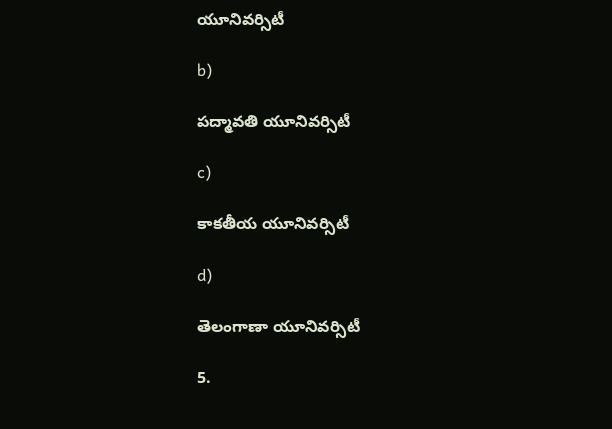యూనివర్సిటీ

b)

పద్మావతి యూనివర్సిటీ

c)

కాకతీయ యూనివర్సిటీ

d)

తెలంగాణా యూనివర్సిటీ

5.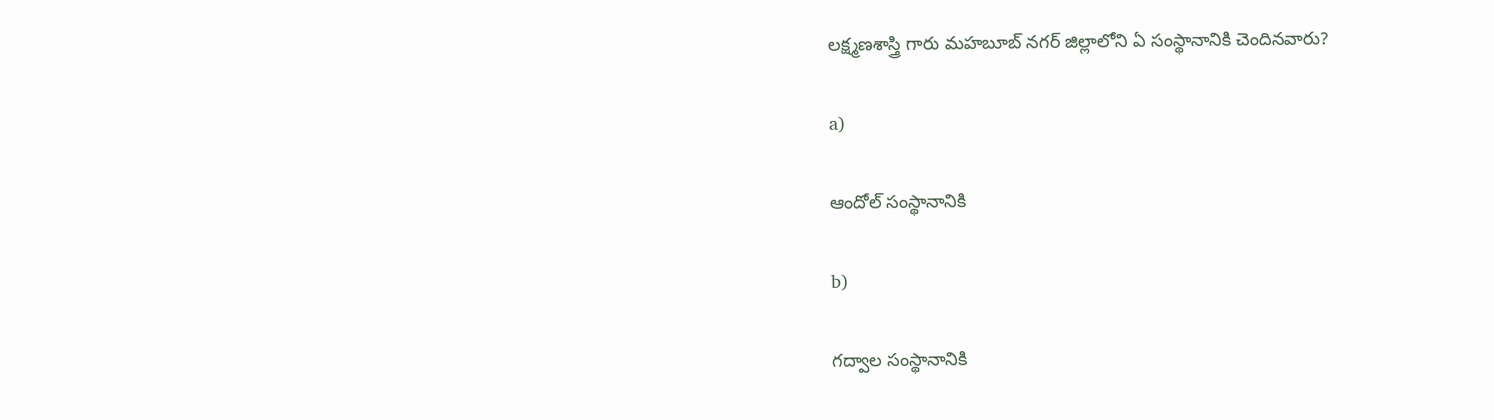లక్ష్మణశాస్త్రి గారు మహబూబ్ నగర్ జిల్లాలోని ఏ సంస్థానానికి చెందినవారు?

a)

ఆందోల్ సంస్థానానికి

b)

గద్వాల సంస్థానానికి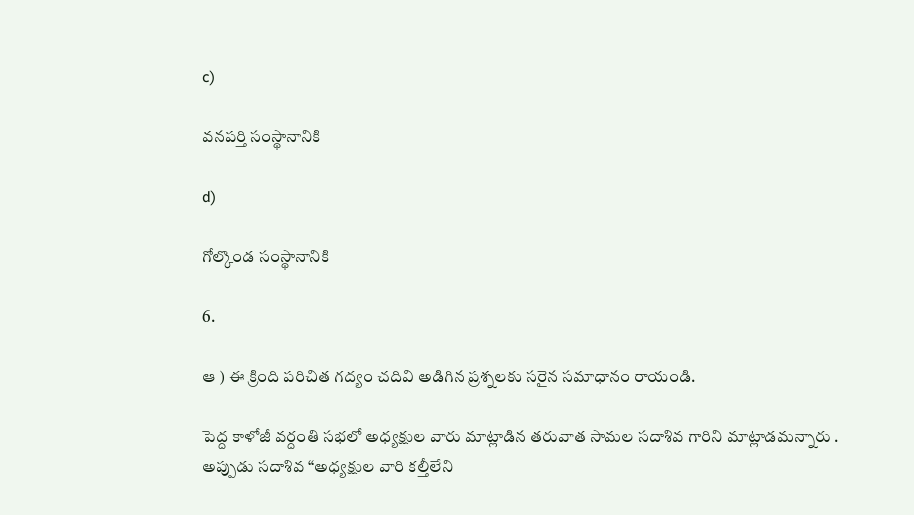c)

వనపర్తి సంస్థానానికి

d)

గోల్కొండ సంస్థానానికి

6.

ఆ ) ఈ క్రింది పరిచిత గద్యం చదివి అడిగిన ప్రశ్నలకు సరైన సమాధానం రాయండి.

పెద్ద కాళోజీ వర్దంతి సభలో అధ్యక్షుల వారు మాట్లాడిన తరువాత సామల సదాశివ గారిని మాట్లాడమన్నారు . అప్పుడు సదాశివ “అధ్యక్షుల వారి కల్తీలేని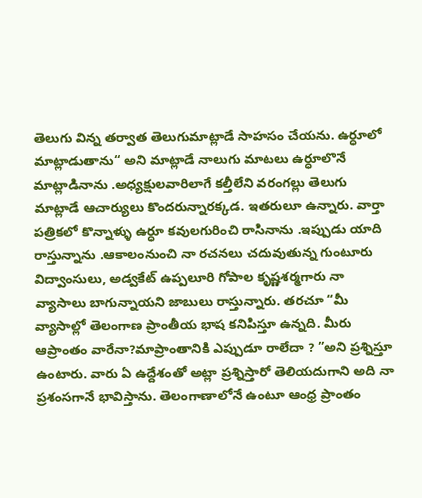తెలుగు విన్న తర్వాత తెలుగుమాట్లాడే సాహసం చేయను. ఉర్ధూలో మాట్లాడుతాను“ అని మాట్లాడే నాలుగు మాటలు ఉర్ధూలొనే మాట్లాడినాను .అధ్యక్షులవారిలాగే కల్తీలేని వరంగల్లు తెలుగు మాట్లాడే ఆచార్యులు కొందరున్నారక్కడ. ఇతరులూ ఉన్నారు. వార్తా పత్రికలో కొన్నాళ్ళు ఉర్ధూ కవులగురించి రాసినాను .ఇప్పుడు యాది రాస్తున్నాను .ఆకాలంనుంచి నా రచనలు చదువుతున్న గుంటూరు విద్వాంసులు, అడ్వకేట్ ఉప్పలూరి గోపాల కృష్ణశర్మగారు నా వ్యాసాలు బాగున్నాయని జాబులు రాస్తున్నారు. తరచూ “మీ వ్యాసాల్లో తెలంగాణ ప్రాంతీయ భాష కనిపిస్తూ ఉన్నది. మీరు ఆప్రాంతం వారేనా?మాప్రాంతానికి ఎప్పుడూ రాలేదా ? ”అని ప్రశ్నిస్తూ ఉంటారు. వారు ఏ ఉద్దేశంతో అట్లా ప్రశ్నిస్తారో తెలియదుగాని అది నా ప్రశంసగానే భావిస్తాను. తెలంగాణాలోనే ఉంటూ ఆంధ్ర ప్రాంతం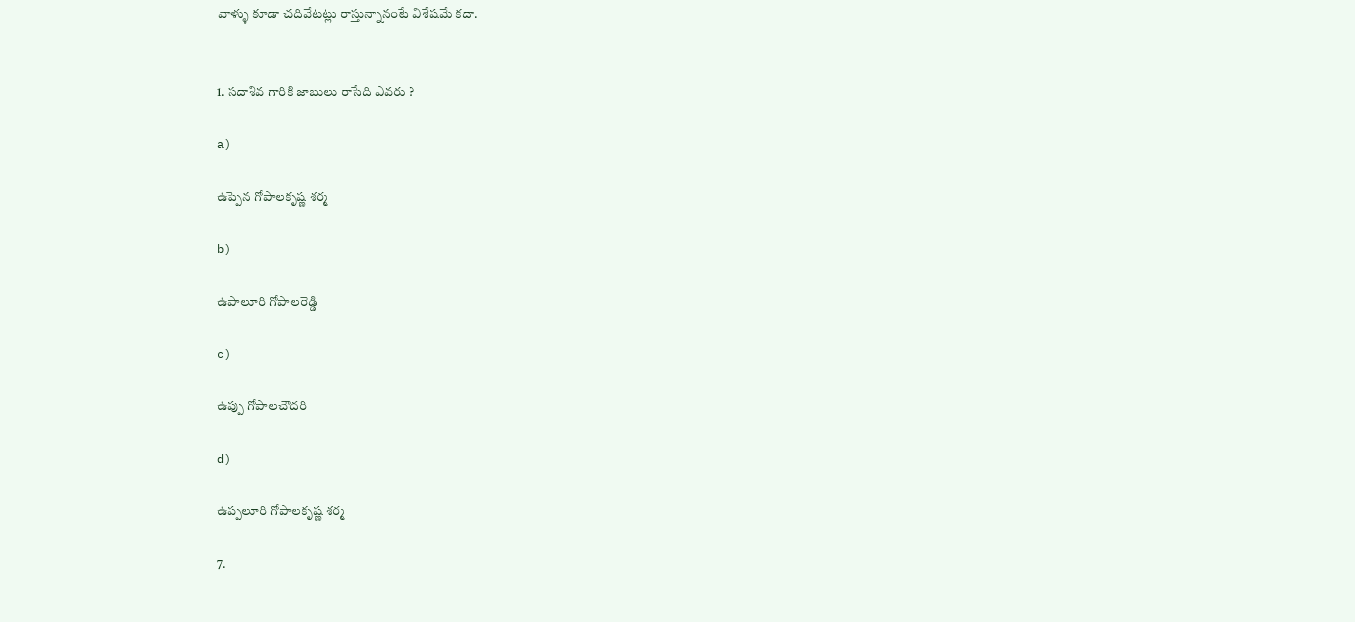వాళ్ళు కూడా చదివేటట్లు రాస్తున్నానంటే విశేషమే కదా.


1. సదాశివ గారికి జాబులు రాసేది ఎవరు ?

a)

ఉప్పెన గోపాలకృష్ణ శర్మ

b)

ఉపాలూరి గోపాలరెడ్డి

c)

ఉప్పు గోపాలచౌదరి

d)

ఉప్పలూరి గోపాలకృష్ణ శర్మ

7.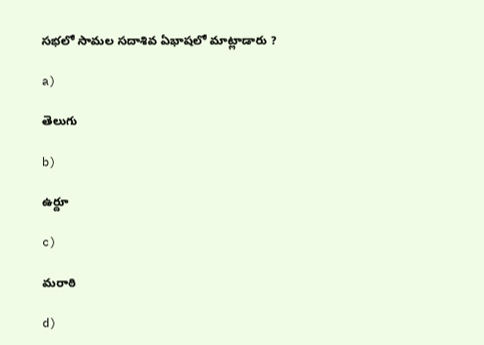సభలో సామల సదాశివ ఏభాషలో మాట్లాడారు ?

a)

తెలుగు

b)

ఉర్దూ

c)

మరాఠి

d)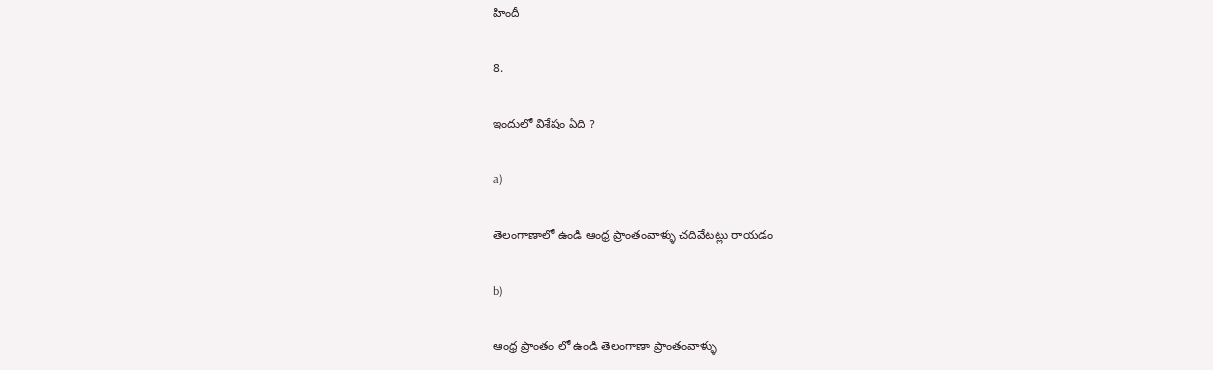హిందీ

8.

ఇందులో విశేషం ఏది ?

a)

తెలంగాణాలో ఉండి ఆంధ్ర ప్రాంతంవాళ్ళు చదివేటట్లు రాయడం

b)

ఆంధ్ర ప్రాంతం లో ఉండి తెలంగాణా ప్రాంతంవాళ్ళు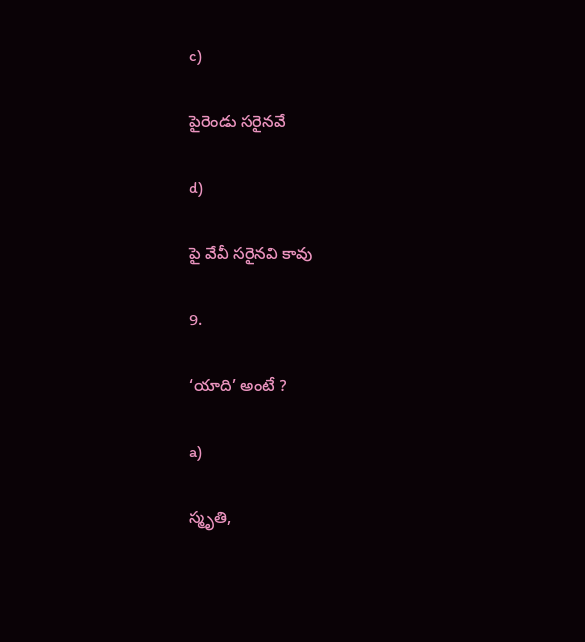c)

పైరెండు సరైనవే

d)

పై వేవీ సరైనవి కావు

9.

‘యాది’ అంటే ?

a)

స్మృతి,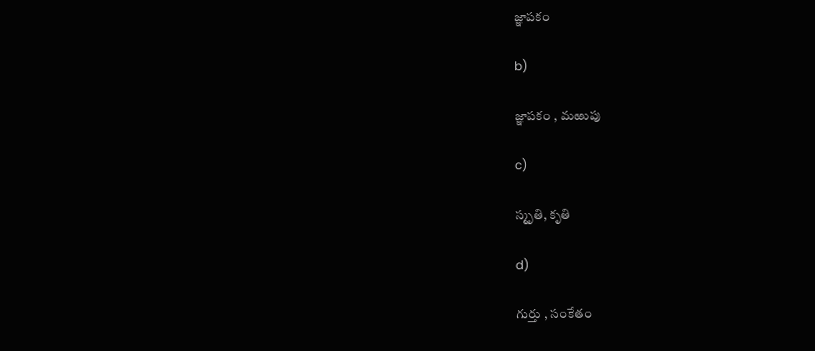జ్ఞాపకం

b)

జ్ఞాపకం , మఱుపు

c)

స్మృతి, కృతి

d)

గుర్తు , సంకేతం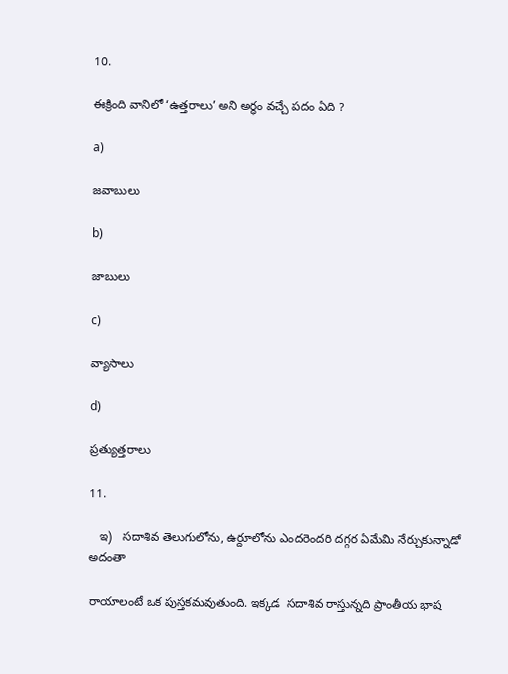10.

ఈక్రింది వానిలో ‘ఉత్తరాలు’ అని అర్ధం వచ్చే పదం ఏది ?

a)

జవాబులు

b)

జాబులు

c)

వ్యాసాలు

d)

ప్రత్యుత్తరాలు

11.

   ఇ)   సదాశివ తెలుగులోను, ఉర్దూలోను ఎందరెందరి దగ్గర ఏమేమి నేర్చుకున్నాడో అదంతా

రాయాలంటే ఒక పుస్తకమవుతుంది. ఇక్కడ  సదాశివ రాస్తున్నది ప్రాంతీయ భాష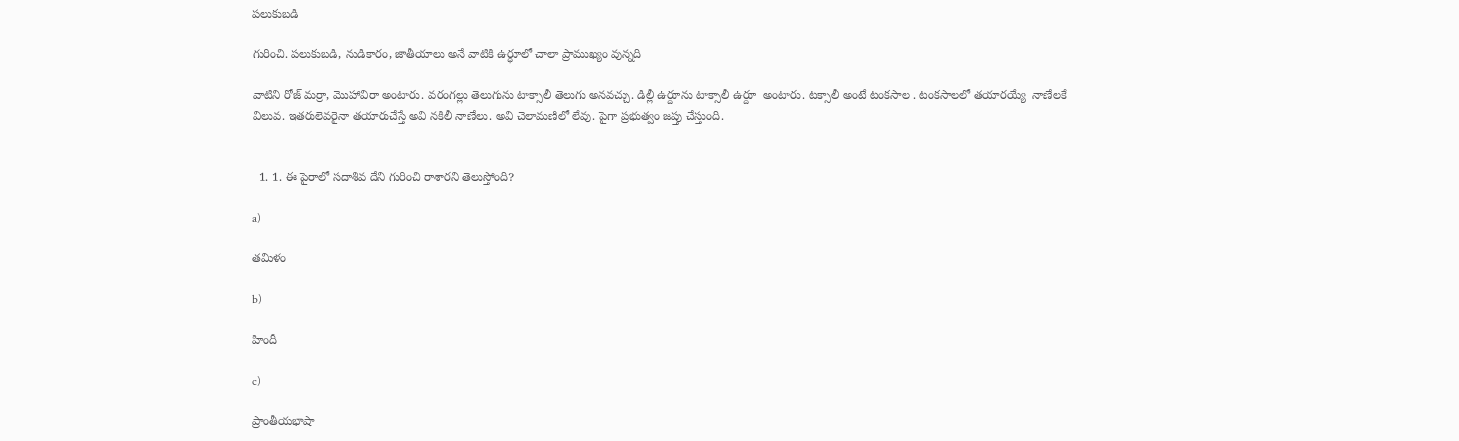పలుకుబడి

గురించి. పలుకుబడి, నుడికారం, జాతీయాలు అనే వాటికి ఉర్ధూలో చాలా ప్రాముఖ్యం వున్నది

వాటిని రోజ్ మర్రా, మొహావిరా అంటారు. వరంగల్లు తెలుగును టాక్సాలీ తెలుగు అనవచ్చు. డిల్లీ ఉర్దూను టాక్సాలీ ఉర్దూ  అంటారు. టక్సాలీ అంటే టంకసాల . టంకసాలలో తయారయ్యే  నాణేలకే విలువ. ఇతరులెవరైనా తయారుచేస్తే అవి నకిలీ నాణేలు. అవి చెలామణిలో లేవు. పైగా ప్రభుత్వం జప్తు చేస్తుంది.


  1. 1. ఈ పైరాలో సదాశివ దేని గురించి రాశారని తెలుస్తోంది?

a)

తమిళం

b)

హిందీ

c)

ప్రాంతీయభాషా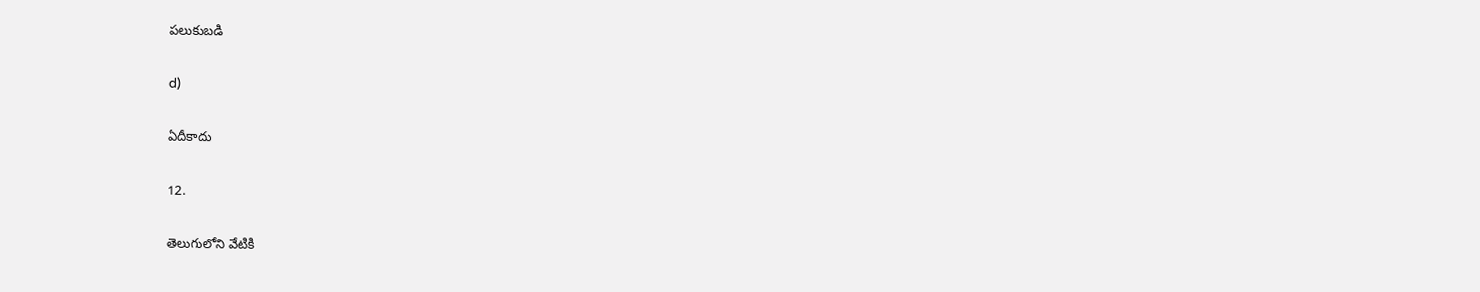పలుకుబడి

d)

ఏదీకాదు

12.

తెలుగులోని వేటికి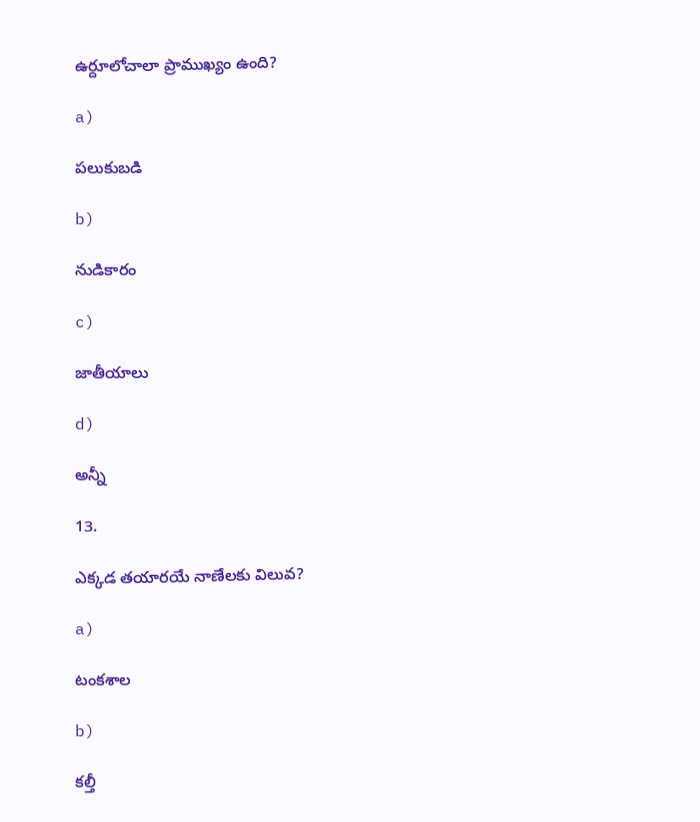ఉర్దూలోచాలా ప్రాముఖ్యం ఉంది?

a)

పలుకుబడి

b)

నుడికారం

c)

జాతీయాలు

d)

అన్నీ

13.

ఎక్కడ తయారయే నాణేలకు విలువ?

a)

టంకశాల

b)

కల్తీ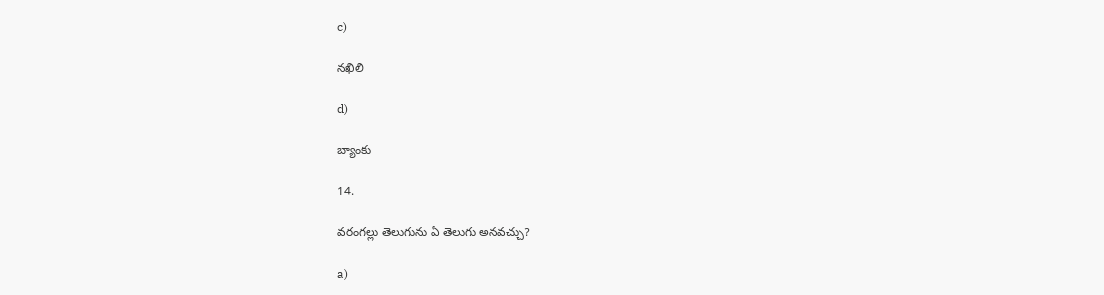c)

నఖిలి

d)

బ్యాంకు

14.

వరంగల్లు తెలుగును ఏ తెలుగు అనవచ్చు?

a)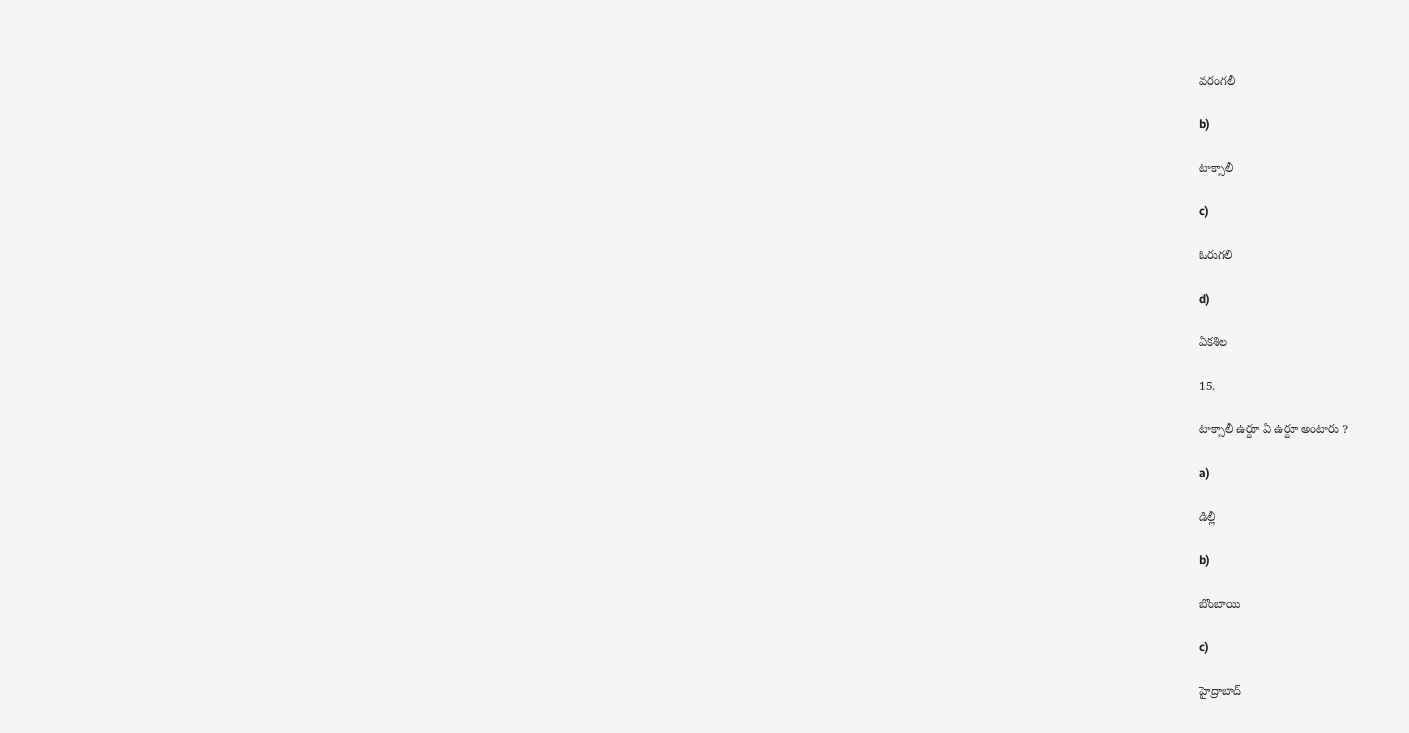వరంగలీ

b)

టాక్సాలీ

c)

ఓరుగలి

d)

ఏకశిల

15.

టాక్సాలీ ఉర్దూ ఏ ఉర్దూ అంటారు ?

a)

డిల్లీ

b)

బొంబాయి

c)

హైద్రాబాద్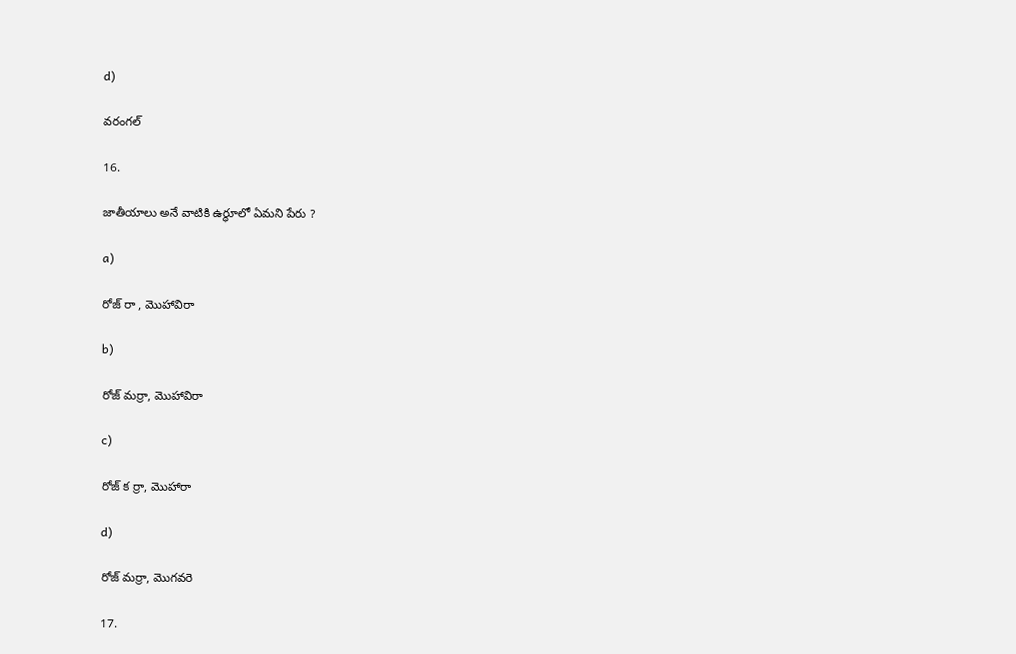d)

వరంగల్

16.

జాతీయాలు అనే వాటికి ఉర్ధూలో ఏమని పేరు ?

a)

రోజ్ రా , మొహావిరా

b)

రోజ్ మర్రా, మొహావిరా

c)

రోజ్ క ర్రా, మొహారా

d)

రోజ్ మర్రా, మొగవరె

17.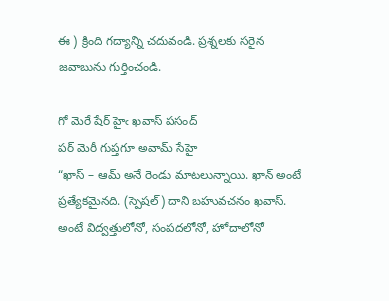ఈ ) క్రింది గద్యాన్ని చదువండి. ప్రశ్నలకు సరైన జవాబును గుర్తించండి.

గో మెరే షేర్ హైఁ ఖవాస్ పసంద్
పర్ మెరీ గుప్తగూ అవామ్ సేహై
“ఖాస్ – ఆమ్ అనే రెండు మాటలున్నాయి. ఖాన్ అంటే ప్రత్యేకమైనది. (స్పెషల్) దాని బహువచనం ఖవాస్. అంటే విద్వత్తులోనో, సంపదలోనో, హోదాలోనో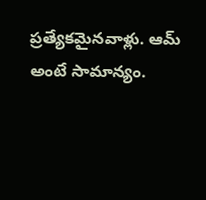ప్రత్యేకమైనవాళ్లు. ఆమ్ అంటే సామాన్యం.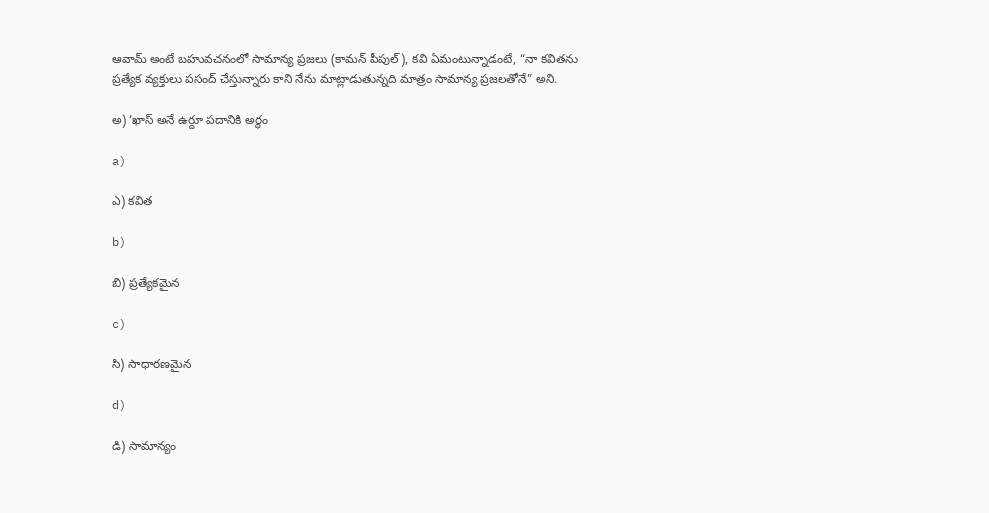ఆవామ్ అంటే బహువచనంలో సామాన్య ప్రజలు (కామన్ పీపుల్), కవి ఏమంటున్నాడంటే, “నా కవితను ప్రత్యేక వ్యక్తులు పసంద్ చేస్తున్నారు కాని నేను మాట్లాడుతున్నది మాత్రం సామాన్య ప్రజలతోనే” అని.

అ) ‘ఖాస్ అనే ఉర్దూ పదానికి అర్థం

a)

ఎ) కవిత

b)

బి) ప్రత్యేకమైన

c)

సి) సాధారణమైన

d)

డి) సామాన్యం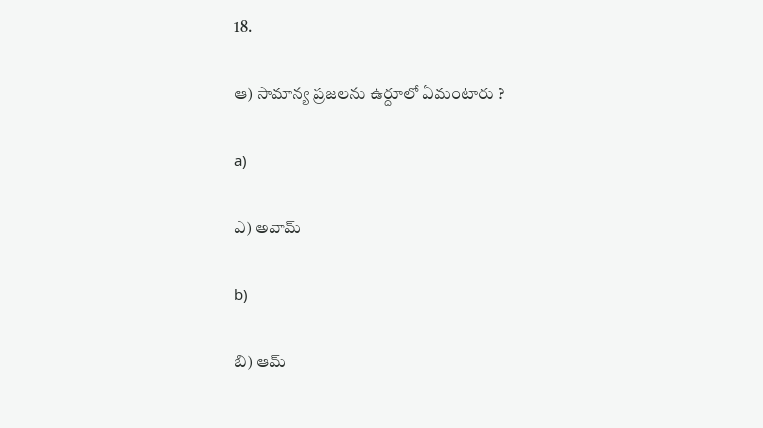18.

ఆ) సామాన్య ప్రజలను ఉర్దూలో ఏమంటారు ?

a)

ఎ) అవామ్

b)

బి) ఆమ్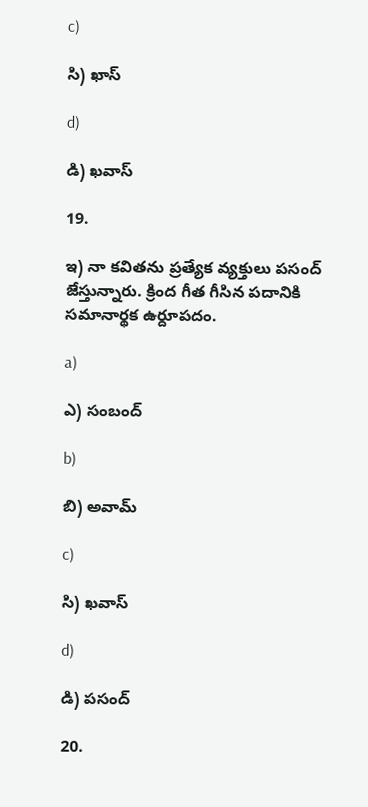c)

సి) ఖాస్

d)

డి) ఖవాస్

19.

ఇ) నా కవితను ప్రత్యేక వ్యక్తులు పసంద్ జేస్తున్నారు. క్రింద గీత గీసిన పదానికి సమానార్థక ఉర్దూపదం.

a)

ఎ) సంబంద్

b)

బి) అవామ్

c)

సి) ఖవాస్

d)

డి) పసంద్

20.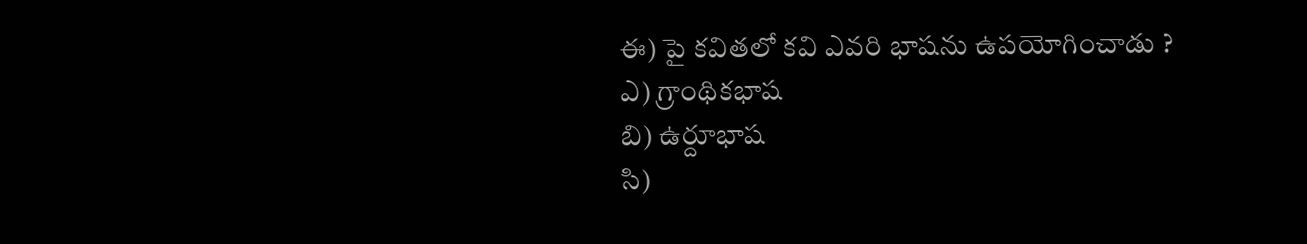ఈ) పై కవితలో కవి ఎవరి భాషను ఉపయోగించాడు ?
ఎ) గ్రాంథికభాష
బి) ఉర్దూభాష
సి)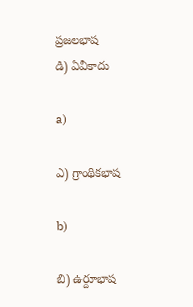ప్రజలభాష
డి) ఏవీకాదు

a)

ఎ) గ్రాంథికభాష

b)

బి) ఉర్దూభాష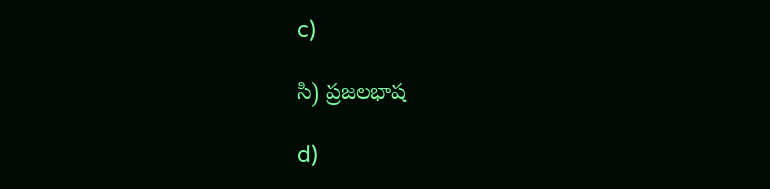c)

సి) ప్రజలభాష

d)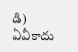డి) ఏవీకాదు